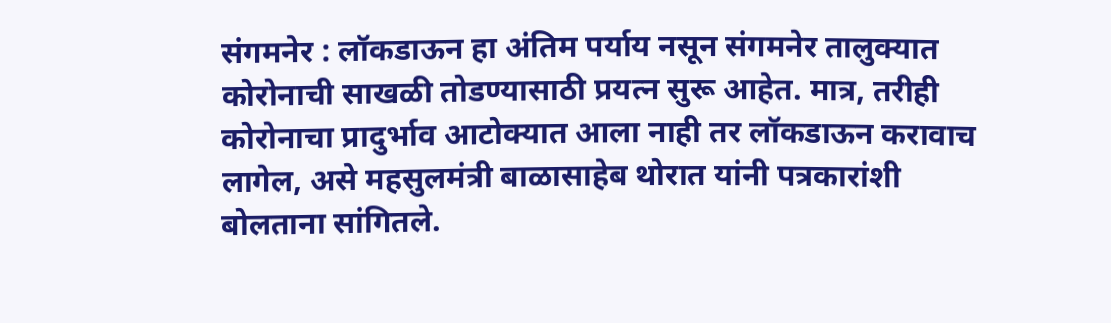संगमनेर : लॉकडाऊन हा अंतिम पर्याय नसून संगमनेर तालुक्यात कोरोनाची साखळी तोडण्यासाठी प्रयत्न सुरू आहेत. मात्र, तरीही कोरोनाचा प्रादुर्भाव आटोक्यात आला नाही तर लॉकडाऊन करावाच लागेल, असे महसुलमंत्री बाळासाहेब थोरात यांनी पत्रकारांशी बोलताना सांगितले.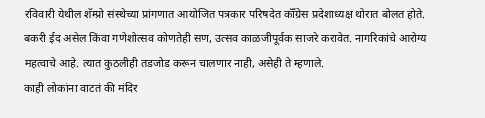रविवारी येथील शॅम्प्रो संस्थेच्या प्रांगणात आयोजित पत्रकार परिषदेत कॉँग्रेस प्रदेशाध्यक्ष थोरात बोलत होते. बकरी ईद असेल किंवा गणेशोत्सव कोणतेही सण, उत्सव काळजीपूर्वक साजरे करावेत. नागरिकांचे आरोग्य महत्वाचे आहे. त्यात कुठलीही तडजोड करून चालणार नाही, असेही ते म्हणाले.
काही लोकांना वाटतं की मंदिर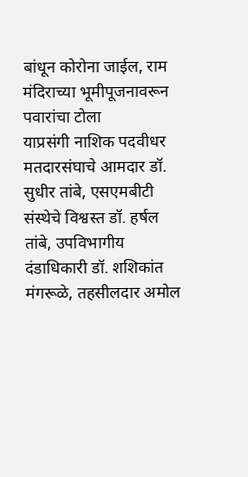बांधून कोरोना जाईल, राम मंदिराच्या भूमीपूजनावरून पवारांचा टोला
याप्रसंगी नाशिक पदवीधर मतदारसंघाचे आमदार डॉ. सुधीर तांबे, एसएमबीटी संस्थेचे विश्वस्त डॉ. हर्षल तांबे, उपविभागीय दंडाधिकारी डॉ. शशिकांत मंगरूळे, तहसीलदार अमोल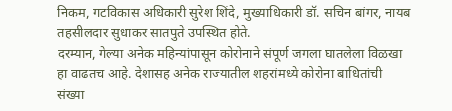निकम, गटविकास अधिकारी सुरेश शिंदे, मुख्याधिकारी डॉ. सचिन बांगर, नायब तहसीलदार सुधाकर सातपुते उपस्थित होते.
दरम्यान, गेल्या अनेक महिन्यांपासून कोरोनाने संपूर्ण जगला घातलेला विळखा हा वाढतच आहे. देशासह अनेक राज्यातील शहरांमध्ये कोरोना बाधितांची संख्या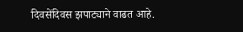दिवसेंदिवस झपाट्याने वाढत आहे.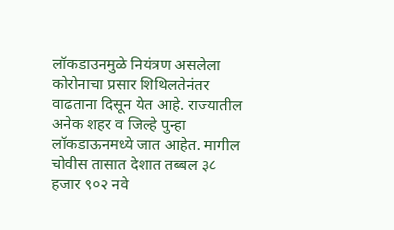लॉकडाउनमुळे नियंत्रण असलेला कोरोनाचा प्रसार शिथिलतेनंतर वाढताना दिसून येत आहे. राज्यातील अनेक शहर व जिल्हे पुन्हा लॉकडाऊनमध्ये जात आहेत. मागील चोवीस तासात देशात तब्बल ३८ हजार ९०२ नवे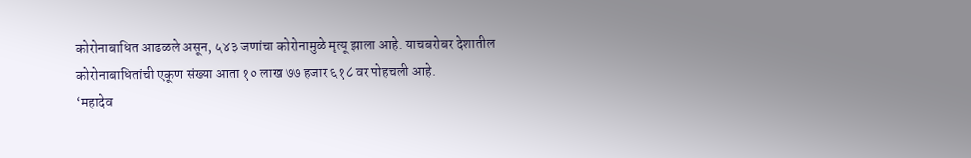कोरोनाबाधित आढळले असून, ५४३ जणांचा कोरोनामुळे मृत्यू झाला आहे. याचबरोबर देशातील कोरोनाबाधितांची एकूण संख्या आता १० लाख ७७ हजार ६१८ वर पोहचली आहे.
‘महादेव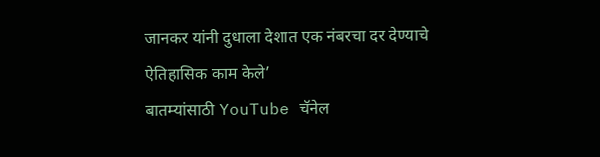जानकर यांनी दुधाला देशात एक नंबरचा दर देण्याचे ऐतिहासिक काम केले’
बातम्यांसाठी YouTube चॅनेल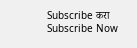Subscribe करा
Subscribe Now